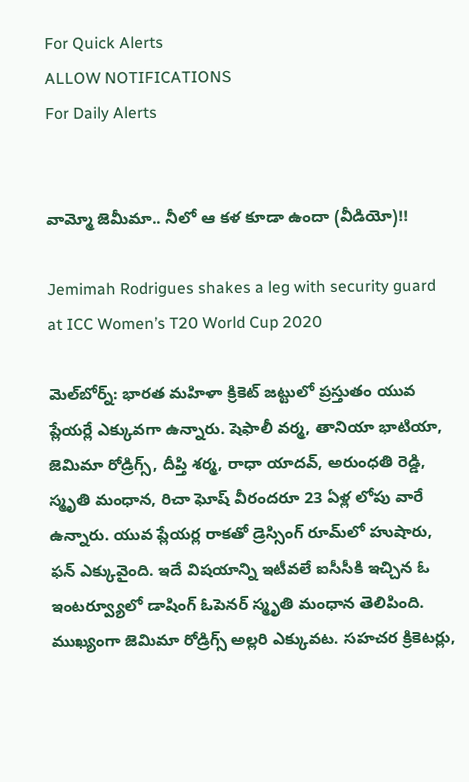For Quick Alerts
ALLOW NOTIFICATIONS
For Daily Alerts


వామ్మో జెమీమా.. నీలో ఆ కళ కూడా ఉందా (వీడియో)!!

Jemimah Rodrigues shakes a leg with security guard at ICC Women’s T20 World Cup 2020

మెల్‌బోర్న్‌: భారత మహిళా క్రికెట్ జట్టులో ప్రస్తుతం యువ ప్లేయర్లే ఎక్కువగా ఉన్నారు. షెఫాలీ వర్మ, తానియా భాటియా, జెమిమా రోడ్రిగ్స్‌, దీప్తి శర్మ, రాధా యాదవ్‌, అరుంధతి రెడ్డి, స్మృతి మంధాన, రిచా ఘోష్‌ వీరందరూ 23 ఏళ్ల లోపు వారే ఉన్నారు. యువ ప్లేయర్ల రాకతో డ్రెస్సింగ్‌ రూమ్‌లో హుషారు, ఫన్ ఎక్కువైంది. ఇదే విషయాన్ని ఇటీవలే ఐసీసీకి ఇచ్చిన ఓ ఇంటర్వ్యూలో డాషింగ్ ఓపెనర్ స్మృతి మంధాన తెలిపింది. ముఖ్యంగా జెమిమా రోడ్రిగ్స్‌ అల్లరి ఎక్కువట. సహచర క్రికెటర్లు,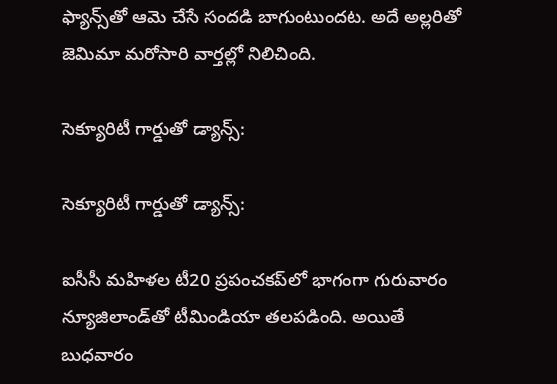ఫ్యాన్స్‌తో ఆమె చేసే సందడి బాగుంటుందట. అదే అల్లరితో జెమిమా మరోసారి వార్తల్లో నిలిచింది.

సెక్యూరిటీ గార్డుతో డ్యాన్స్‌:

సెక్యూరిటీ గార్డుతో డ్యాన్స్‌:

ఐసీసీ మహిళల టీ20 ప్రపంచకప్‌లో భాగంగా గురువారం న్యూజిలాండ్‌తో టీమిండియా తలపడింది. అయితే బుధవారం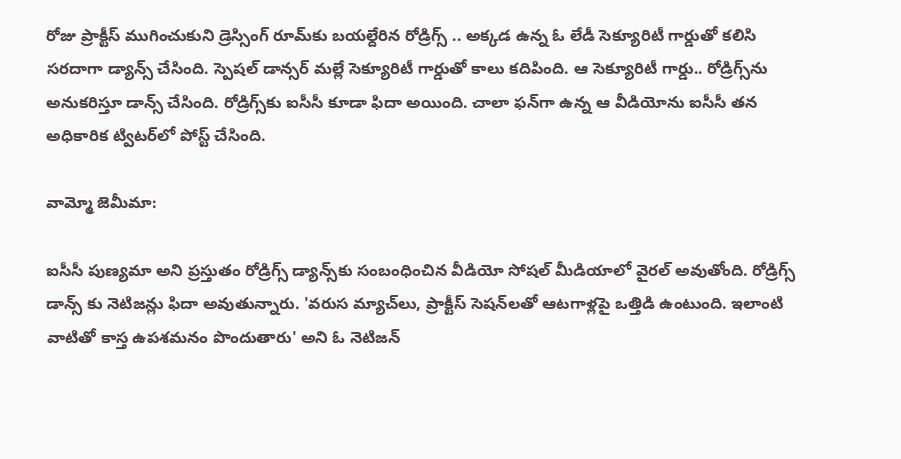రోజు ప్రాక్టీస్‌ ముగించుకుని డ్రెస్సింగ్‌ రూమ్‌కు బయల్దేరిన రోడ్రిగ్స్‌ .. అక్కడ ఉన్న ఓ లేడీ సెక్యూరిటీ గార్డుతో కలిసి సరదాగా డ్యాన్స్‌ చేసింది. స్పెషల్ డాన్సర్ మల్లే సెక్యూరిటీ గార్డుతో కాలు కదిపింది. ఆ సెక్యూరిటీ గార్డు.. రోడ్రిగ్స్‌ను అనుకరిస్తూ డాన్స్ చేసింది. రోడ్రిగ్స్‌కు ఐసీసీ కూడా ఫిదా అయింది. చాలా ఫన్‌గా ఉన్న ఆ వీడియోను ఐసీసీ తన అధికారిక ట్విటర్‌లో పోస్ట్‌ చేసింది.

వామ్మో జెమీమా:

ఐసీసీ పుణ్యమా అని ప్రస్తుతం రోడ్రిగ్స్‌ డ్యాన్స్‌కు సంబంధించిన వీడియో సోషల్‌ మీడియాలో వైరల్‌ అవుతోంది. రోడ్రిగ్స్‌ డాన్స్ కు నెటిజన్లు ఫిదా అవుతున్నారు. 'వరుస మ్యాచ్‌లు, ప్రాక్టీస్‌ సెషన్‌లతో ఆటగాళ్లపై ఒత్తిడి ఉంటుంది. ఇలాంటి వాటితో కాస్త ఉపశమనం పొందుతారు' అని ఓ నెటిజన్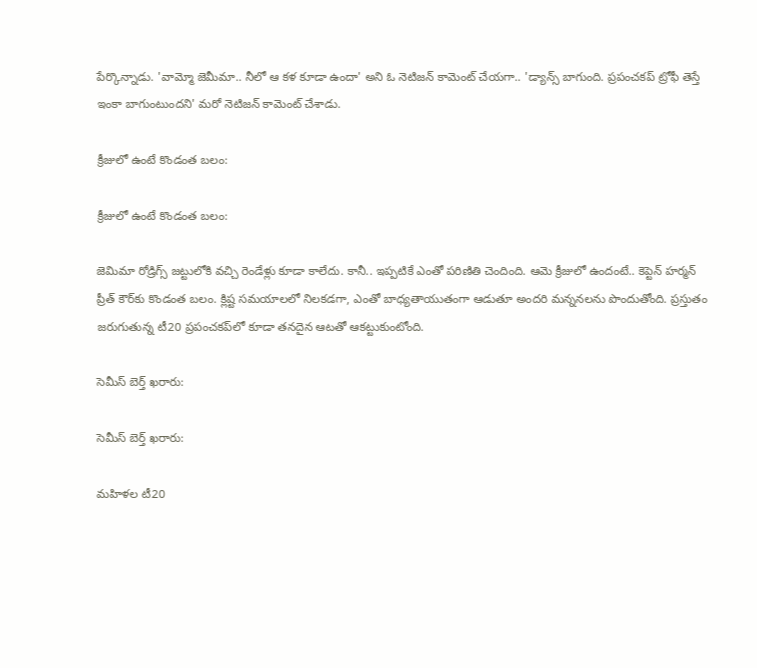పేర్కొన్నాడు. 'వామ్మో జెమీమా.. నీలో ఆ కళ కూడా ఉందా' అని ఓ నెటిజన్ కామెంట్ చేయగా.. 'డ్యాన్స్‌ బాగుంది. ప్రపంచకప్‌ ట్రోఫీ తెస్తే ఇంకా బాగుంటుందని' మరో నెటిజన్‌ కామెంట్‌ చేశాడు.

క్రీజులో ఉంటే కొండంత బలం:

క్రీజులో ఉంటే కొండంత బలం:

జెమిమా రోడ్రిగ్స్‌ జట్టులోకి వచ్చి రెండేళ్లు కూడా కాలేదు. కానీ.. ఇప్పటికే ఎంతో పరిణితి చెందింది. ఆమె క్రీజులో ఉందంటే.. కెప్టెన్‌ హర్మన్ ప్రీత్ కౌర్‌కు కొండంత బలం. క్లిష్ట సమయాలలో నిలకడగా, ఎంతో బాధ్యతాయుతంగా ఆడుతూ అందరి మన్ననలను పొందుతోంది. ప్రస్తుతం జరుగుతున్న టీ20 ప్రపంచకప్‌లో కూడా తనదైన ఆటతో ఆకట్టుకుంటోంది.

సెమీస్ బెర్త్‌ ఖరారు:

సెమీస్ బెర్త్‌ ఖరారు:

మహిళల టీ20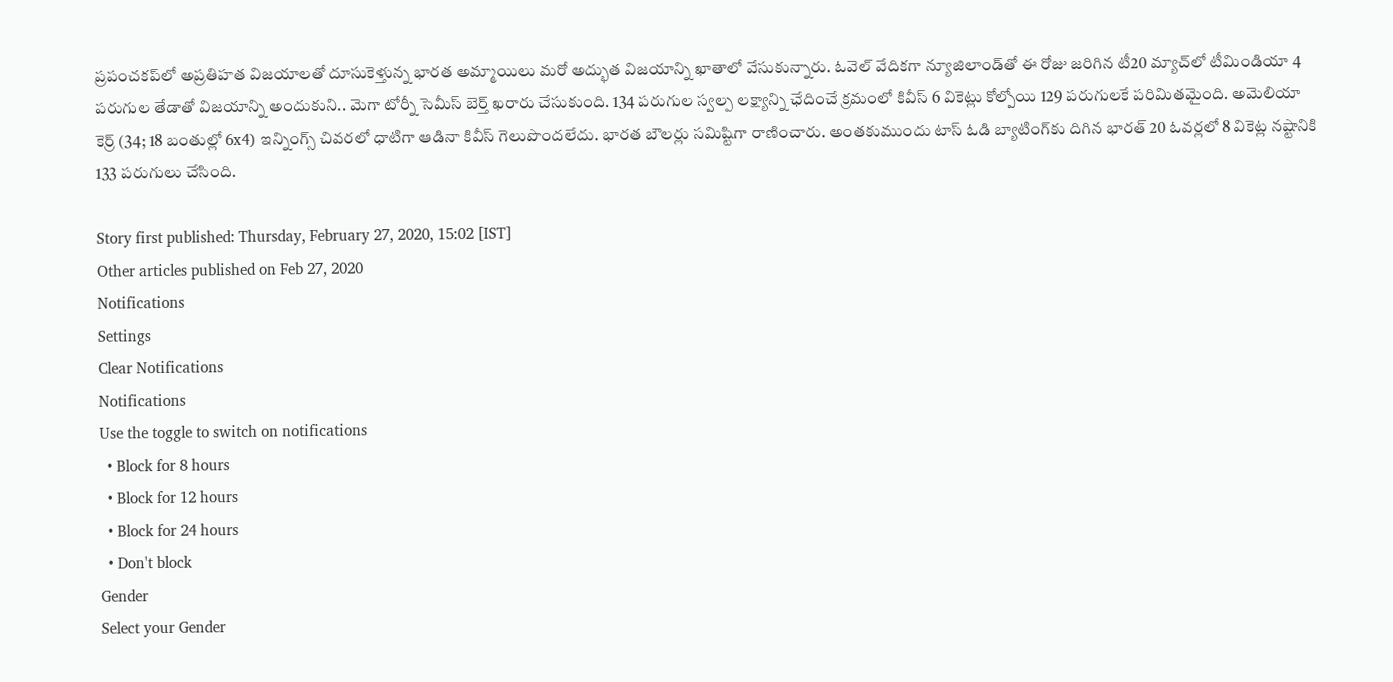ప్రపంచకప్‌లో అప్రతిహత విజయాలతో దూసుకెళ్తున్న భారత అమ్మాయిలు మరో అద్భుత విజయాన్ని ఖాతాలో వేసుకున్నారు. ఓవెల్ వేదికగా న్యూజిలాండ్‌తో ఈ రోజు జరిగిన టీ20 మ్యాచ్‌లో టీమిండియా 4 పరుగుల తేడాతో విజయాన్ని అందుకుని.. మెగా టోర్నీ సెమీస్ బెర్త్‌ ఖరారు చేసుకుంది. 134 పరుగుల స్వల్ప లక్ష్యాన్ని ఛేదించే క్రమంలో కివీస్ 6 వికెట్లు కోల్పోయి 129 పరుగులకే పరిమితమైంది. అమెలియా కెర్ర్‌ (34; 18 బంతుల్లో 6x4) ఇన్నింగ్స్ చివరలో ధాటిగా ఆడినా కివీస్‌ గెలుపొందలేదు. భారత బౌలర్లు సమిష్టిగా రాణించారు. అంతకుముందు టాస్‌ ఓడి బ్యాటింగ్‌కు దిగిన భారత్‌ 20 ఓవర్లలో 8 వికెట్ల నష్టానికి 133 పరుగులు చేసింది.

Story first published: Thursday, February 27, 2020, 15:02 [IST]
Other articles published on Feb 27, 2020
Notifications
Settings
Clear Notifications
Notifications
Use the toggle to switch on notifications
  • Block for 8 hours
  • Block for 12 hours
  • Block for 24 hours
  • Don't block
Gender
Select your Gender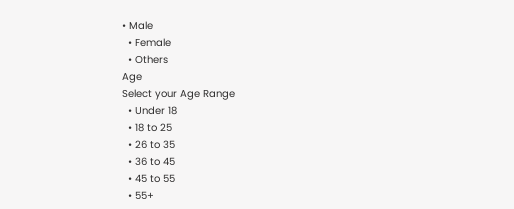• Male
  • Female
  • Others
Age
Select your Age Range
  • Under 18
  • 18 to 25
  • 26 to 35
  • 36 to 45
  • 45 to 55
  • 55+